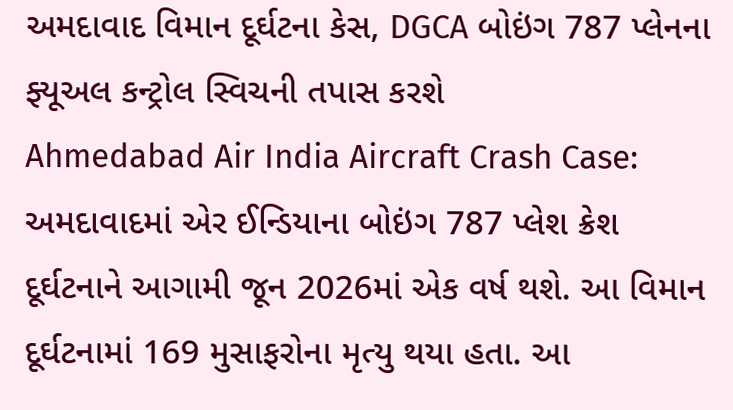અમદાવાદ વિમાન દૂર્ઘટના કેસ, DGCA બોઇંગ 787 પ્લેનના ફ્યૂઅલ કન્ટ્રોલ સ્વિચની તપાસ કરશે
Ahmedabad Air India Aircraft Crash Case: અમદાવાદમાં એર ઈન્ડિયાના બોઇંગ 787 પ્લેશ ક્રેશ દૂર્ઘટનાને આગામી જૂન 2026માં એક વર્ષ થશે. આ વિમાન દૂર્ઘટનામાં 169 મુસાફરોના મૃત્યુ થયા હતા. આ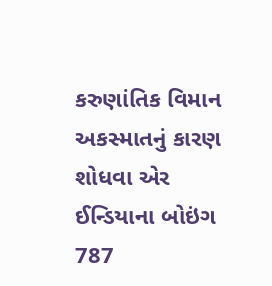કરુણાંતિક વિમાન અકસ્માતનું કારણ શોધવા એર ઈન્ડિયાના બોઇંગ 787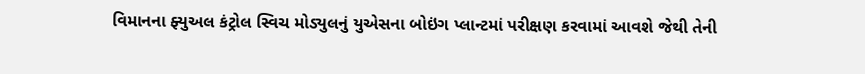વિમાનના ફ્યુઅલ કંટ્રોલ સ્વિચ મોડ્યુલનું યુએસના બોઇંગ પ્લાન્ટમાં પરીક્ષણ કરવામાં આવશે જેથી તેની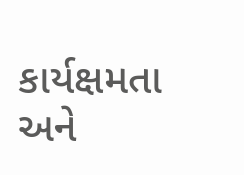કાર્યક્ષમતા અને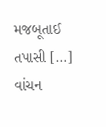મજબૂતાઈ તપાસી […]
વાંચન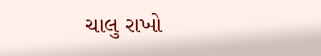ચાલુ રાખો